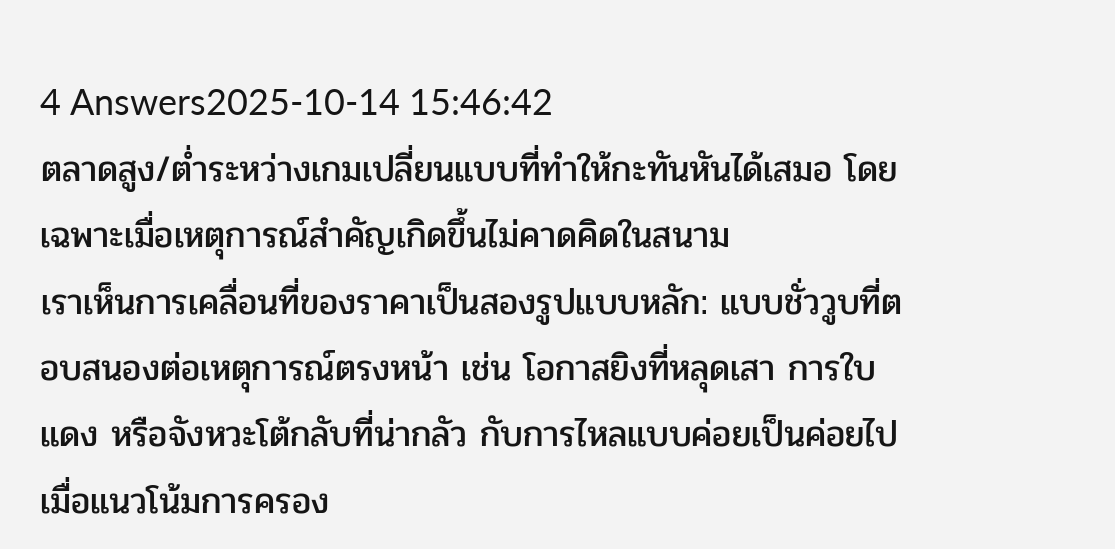4 Answers2025-10-14 15:46:42
ตลาดสูง/ต่ำระหว่างเกมเปลี่ยนแบบที่ทำให้กะทันหันได้เสมอ โดยเฉพาะเมื่อเหตุการณ์สำคัญเกิดขึ้นไม่คาดคิดในสนาม
เราเห็นการเคลื่อนที่ของราคาเป็นสองรูปแบบหลัก: แบบชั่ววูบที่ตอบสนองต่อเหตุการณ์ตรงหน้า เช่น โอกาสยิงที่หลุดเสา การใบแดง หรือจังหวะโต้กลับที่น่ากลัว กับการไหลแบบค่อยเป็นค่อยไปเมื่อแนวโน้มการครอง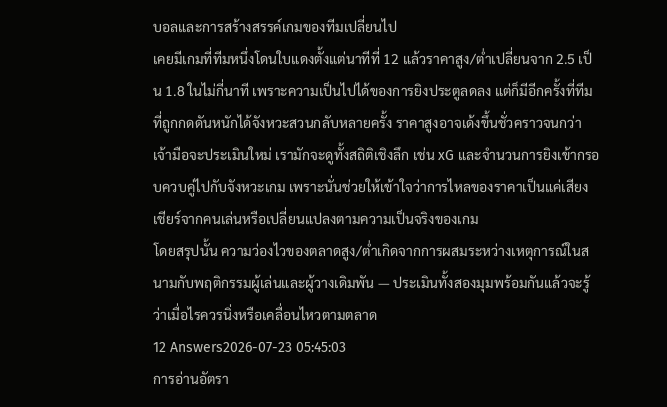บอลและการสร้างสรรค์เกมของทีมเปลี่ยนไป
เคยมีเกมที่ทีมหนึ่งโดนใบแดงตั้งแต่นาทีที่ 12 แล้วราคาสูง/ต่ำเปลี่ยนจาก 2.5 เป็น 1.8 ในไม่กี่นาที เพราะความเป็นไปได้ของการยิงประตูลดลง แต่ก็มีอีกครั้งที่ทีมที่ถูกกดดันหนักได้จังหวะสวนกลับหลายครั้ง ราคาสูงอาจเด้งขึ้นชั่วคราวจนกว่าเจ้ามือจะประเมินใหม่ เรามักจะดูทั้งสถิติเชิงลึก เช่น xG และจำนวนการยิงเข้ากรอบควบคู่ไปกับจังหวะเกม เพราะนั่นช่วยให้เข้าใจว่าการไหลของราคาเป็นแค่เสียงเชียร์จากคนเล่นหรือเปลี่ยนแปลงตามความเป็นจริงของเกม
โดยสรุปนั้น ความว่องไวของตลาดสูง/ต่ำเกิดจากการผสมระหว่างเหตุการณ์ในสนามกับพฤติกรรมผู้เล่นและผู้วางเดิมพัน — ประเมินทั้งสองมุมพร้อมกันแล้วจะรู้ว่าเมื่อไรควรนิ่งหรือเคลื่อนไหวตามตลาด
12 Answers2026-07-23 05:45:03
การอ่านอัตรา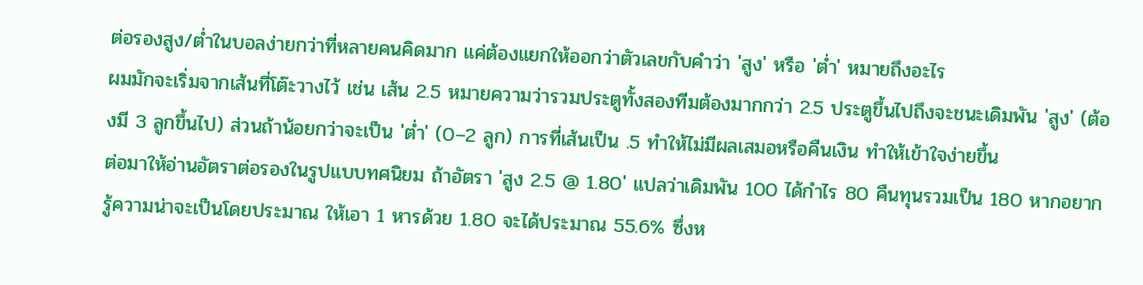ต่อรองสูง/ต่ำในบอลง่ายกว่าที่หลายคนคิดมาก แค่ต้องแยกให้ออกว่าตัวเลขกับคำว่า 'สูง' หรือ 'ต่ำ' หมายถึงอะไร
ผมมักจะเริ่มจากเส้นที่โต๊ะวางไว้ เช่น เส้น 2.5 หมายความว่ารวมประตูทั้งสองทีมต้องมากกว่า 2.5 ประตูขึ้นไปถึงจะชนะเดิมพัน 'สูง' (ต้องมี 3 ลูกขึ้นไป) ส่วนถ้าน้อยกว่าจะเป็น 'ต่ำ' (0–2 ลูก) การที่เส้นเป็น .5 ทำให้ไม่มีผลเสมอหรือคืนเงิน ทำให้เข้าใจง่ายขึ้น
ต่อมาให้อ่านอัตราต่อรองในรูปแบบทศนิยม ถ้าอัตรา 'สูง 2.5 @ 1.80' แปลว่าเดิมพัน 100 ได้กำไร 80 คืนทุนรวมเป็น 180 หากอยากรู้ความน่าจะเป็นโดยประมาณ ให้เอา 1 หารด้วย 1.80 จะได้ประมาณ 55.6% ซึ่งห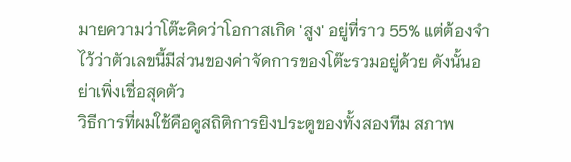มายความว่าโต๊ะคิดว่าโอกาสเกิด 'สูง' อยู่ที่ราว 55% แต่ต้องจำไว้ว่าตัวเลขนี้มีส่วนของค่าจัดการของโต๊ะรวมอยู่ด้วย ดังนั้นอย่าเพิ่งเชื่อสุดตัว
วิธีการที่ผมใช้คือดูสถิติการยิงประตูของทั้งสองทีม สภาพ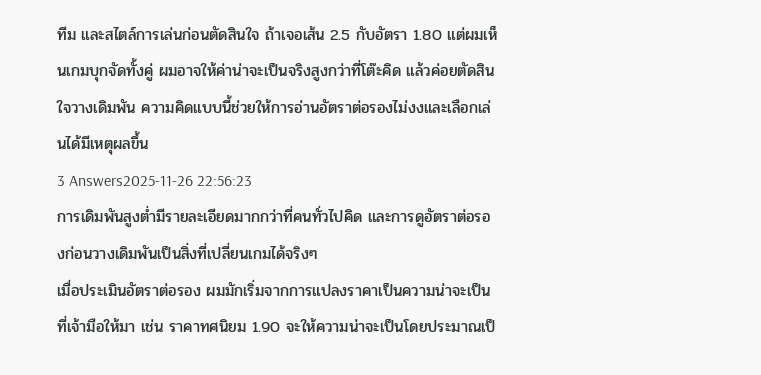ทีม และสไตล์การเล่นก่อนตัดสินใจ ถ้าเจอเส้น 2.5 กับอัตรา 1.80 แต่ผมเห็นเกมบุกจัดทั้งคู่ ผมอาจให้ค่าน่าจะเป็นจริงสูงกว่าที่โต๊ะคิด แล้วค่อยตัดสินใจวางเดิมพัน ความคิดแบบนี้ช่วยให้การอ่านอัตราต่อรองไม่งงและเลือกเล่นได้มีเหตุผลขึ้น
3 Answers2025-11-26 22:56:23
การเดิมพันสูงต่ำมีรายละเอียดมากกว่าที่คนทั่วไปคิด และการดูอัตราต่อรองก่อนวางเดิมพันเป็นสิ่งที่เปลี่ยนเกมได้จริงๆ
เมื่อประเมินอัตราต่อรอง ผมมักเริ่มจากการแปลงราคาเป็นความน่าจะเป็นที่เจ้ามือให้มา เช่น ราคาทศนิยม 1.90 จะให้ความน่าจะเป็นโดยประมาณเป็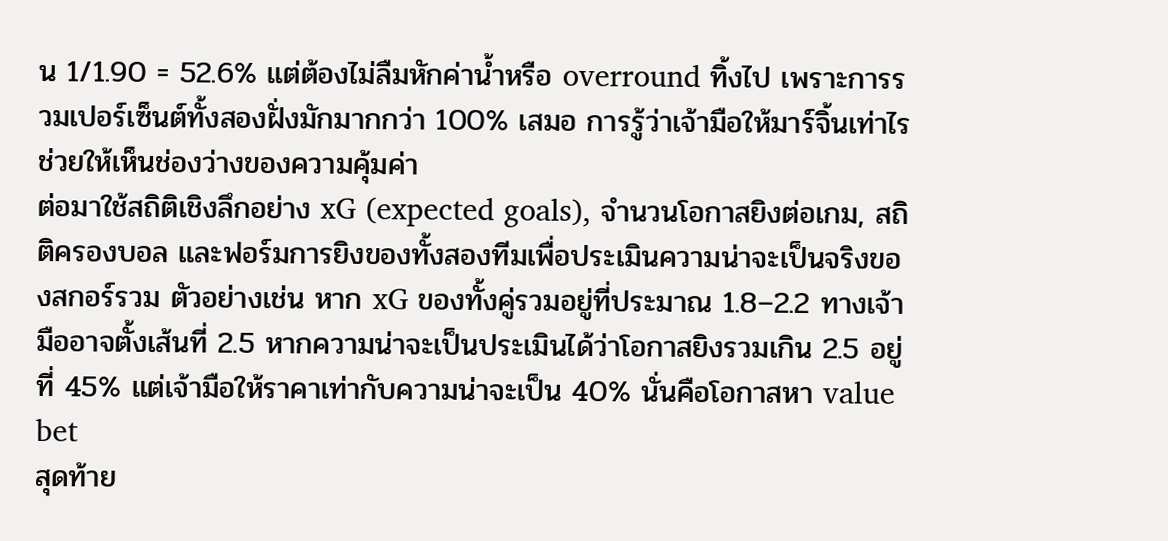น 1/1.90 = 52.6% แต่ต้องไม่ลืมหักค่าน้ำหรือ overround ทิ้งไป เพราะการรวมเปอร์เซ็นต์ทั้งสองฝั่งมักมากกว่า 100% เสมอ การรู้ว่าเจ้ามือให้มาร์จิ้นเท่าไรช่วยให้เห็นช่องว่างของความคุ้มค่า
ต่อมาใช้สถิติเชิงลึกอย่าง xG (expected goals), จำนวนโอกาสยิงต่อเกม, สถิติครองบอล และฟอร์มการยิงของทั้งสองทีมเพื่อประเมินความน่าจะเป็นจริงของสกอร์รวม ตัวอย่างเช่น หาก xG ของทั้งคู่รวมอยู่ที่ประมาณ 1.8–2.2 ทางเจ้ามืออาจตั้งเส้นที่ 2.5 หากความน่าจะเป็นประเมินได้ว่าโอกาสยิงรวมเกิน 2.5 อยู่ที่ 45% แต่เจ้ามือให้ราคาเท่ากับความน่าจะเป็น 40% นั่นคือโอกาสหา value bet
สุดท้าย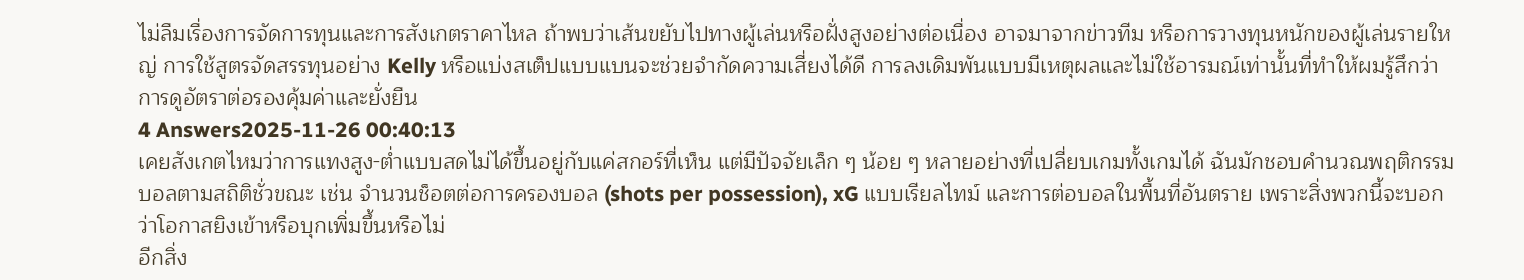ไม่ลืมเรื่องการจัดการทุนและการสังเกตราคาไหล ถ้าพบว่าเส้นขยับไปทางผู้เล่นหรือฝั่งสูงอย่างต่อเนื่อง อาจมาจากข่าวทีม หรือการวางทุนหนักของผู้เล่นรายใหญ่ การใช้สูตรจัดสรรทุนอย่าง Kelly หรือแบ่งสเต็ปแบบแบนจะช่วยจำกัดความเสี่ยงได้ดี การลงเดิมพันแบบมีเหตุผลและไม่ใช้อารมณ์เท่านั้นที่ทำให้ผมรู้สึกว่าการดูอัตราต่อรองคุ้มค่าและยั่งยืน
4 Answers2025-11-26 00:40:13
เคยสังเกตไหมว่าการแทงสูง-ต่ำแบบสดไม่ได้ขึ้นอยู่กับแค่สกอร์ที่เห็น แต่มีปัจจัยเล็ก ๆ น้อย ๆ หลายอย่างที่เปลี่ยบเกมทั้งเกมได้ ฉันมักชอบคำนวณพฤติกรรมบอลตามสถิติชั่วขณะ เช่น จำนวนช็อตต่อการครองบอล (shots per possession), xG แบบเรียลไทม์ และการต่อบอลในพื้นที่อันตราย เพราะสิ่งพวกนี้จะบอกว่าโอกาสยิงเข้าหรือบุกเพิ่มขึ้นหรือไม่
อีกสิ่ง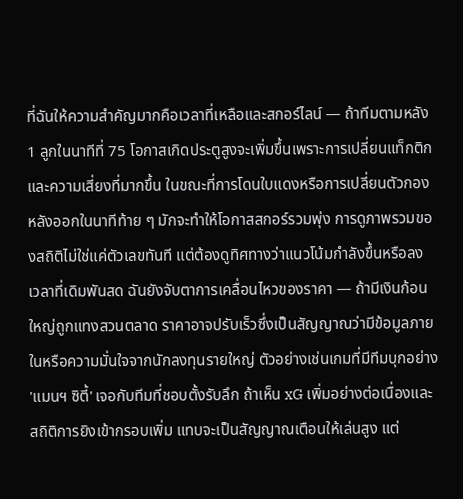ที่ฉันให้ความสำคัญมากคือเวลาที่เหลือและสกอร์ไลน์ — ถ้าทีมตามหลัง 1 ลูกในนาทีที่ 75 โอกาสเกิดประตูสูงจะเพิ่มขึ้นเพราะการเปลี่ยนแท็กติกและความเสี่ยงที่มากขึ้น ในขณะที่การโดนใบแดงหรือการเปลี่ยนตัวกองหลังออกในนาทีท้าย ๆ มักจะทำให้โอกาสสกอร์รวมพุ่ง การดูภาพรวมของสถิติไม่ใช่แค่ตัวเลขทันที แต่ต้องดูทิศทางว่าแนวโน้มกำลังขึ้นหรือลง
เวลาที่เดิมพันสด ฉันยังจับตาการเคลื่อนไหวของราคา — ถ้ามีเงินก้อนใหญ่ถูกแทงสวนตลาด ราคาอาจปรับเร็วซึ่งเป็นสัญญาณว่ามีข้อมูลภายในหรือความมั่นใจจากนักลงทุนรายใหญ่ ตัวอย่างเช่นเกมที่มีทีมบุกอย่าง 'แมนฯ ซิตี้' เจอกับทีมที่ชอบตั้งรับลึก ถ้าเห็น xG เพิ่มอย่างต่อเนื่องและสถิติการยิงเข้ากรอบเพิ่ม แทบจะเป็นสัญญาณเตือนให้เล่นสูง แต่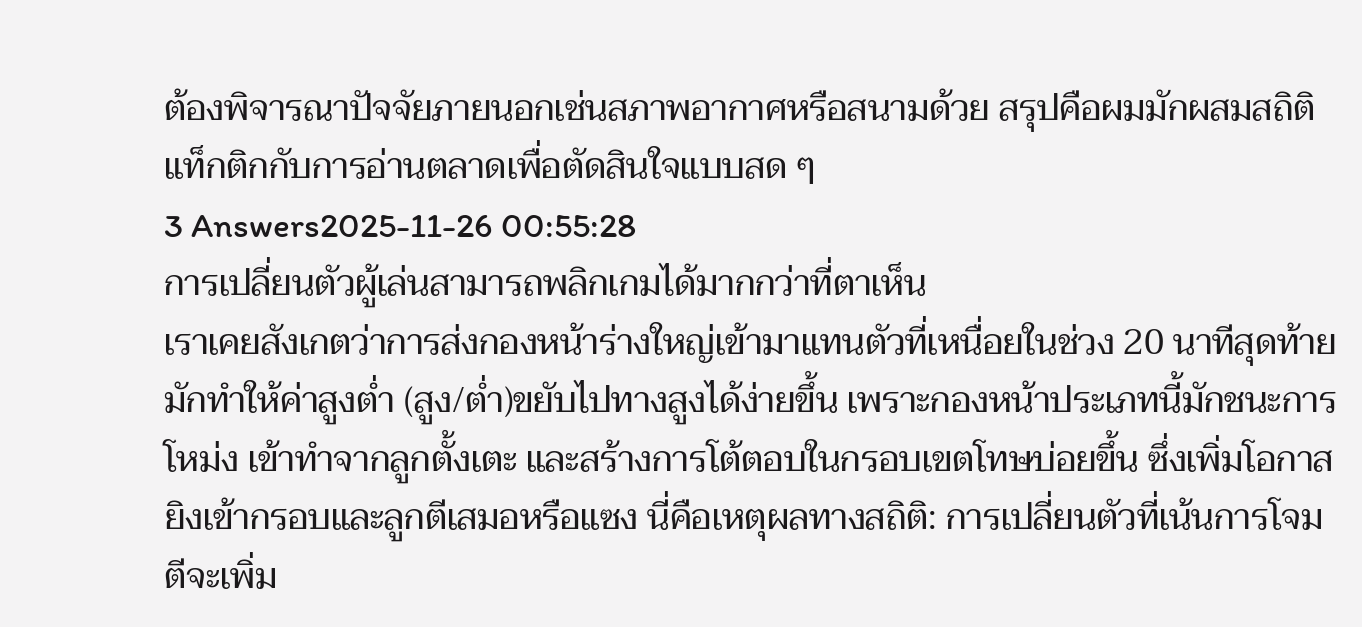ต้องพิจารณาปัจจัยภายนอกเช่นสภาพอากาศหรือสนามด้วย สรุปคือผมมักผสมสถิติแท็กติกกับการอ่านตลาดเพื่อตัดสินใจแบบสด ๆ
3 Answers2025-11-26 00:55:28
การเปลี่ยนตัวผู้เล่นสามารถพลิกเกมได้มากกว่าที่ตาเห็น
เราเคยสังเกตว่าการส่งกองหน้าร่างใหญ่เข้ามาแทนตัวที่เหนื่อยในช่วง 20 นาทีสุดท้าย มักทำให้ค่าสูงต่ำ (สูง/ต่ำ)ขยับไปทางสูงได้ง่ายขึ้น เพราะกองหน้าประเภทนี้มักชนะการโหม่ง เข้าทำจากลูกตั้งเตะ และสร้างการโต้ตอบในกรอบเขตโทษบ่อยขึ้น ซึ่งเพิ่มโอกาสยิงเข้ากรอบและลูกตีเสมอหรือแซง นี่คือเหตุผลทางสถิติ: การเปลี่ยนตัวที่เน้นการโจมตีจะเพิ่ม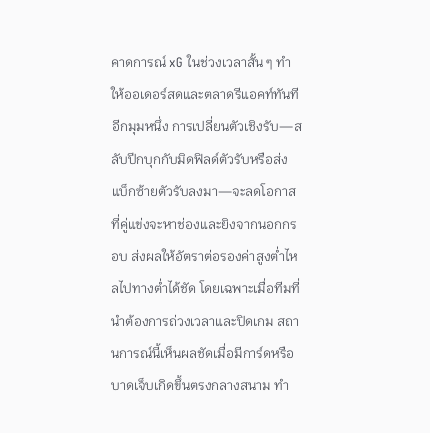คาดการณ์ xG ในช่วงเวลาสั้น ๆ ทำให้ออเดอร์สดและตลาดรีแอคท์ทันที
อีกมุมหนึ่ง การเปลี่ยนตัวเชิงรับ—สลับปีกบุกกับมิดฟิลด์ตัวรับหรือส่งแบ็กซ้ายตัวรับลงมา—จะลดโอกาสที่คู่แข่งจะหาช่องและยิงจากนอกกรอบ ส่งผลให้อัตราต่อรองค่าสูงต่ำไหลไปทางต่ำได้ชัด โดยเฉพาะเมื่อทีมที่นำต้องการถ่วงเวลาและปิดเกม สถานการณ์นี้เห็นผลชัดเมื่อมีการ์ดหรือบาดเจ็บเกิดขึ้นตรงกลางสนาม ทำ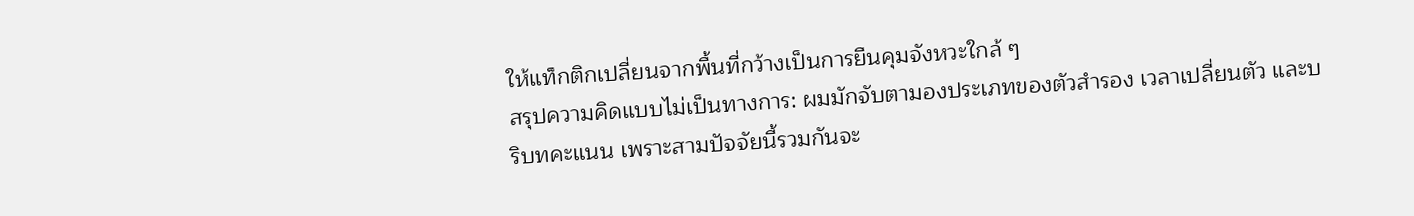ให้แท็กติกเปลี่ยนจากพื้นที่กว้างเป็นการยืนคุมจังหวะใกล้ ๆ
สรุปความคิดแบบไม่เป็นทางการ: ผมมักจับตามองประเภทของตัวสำรอง เวลาเปลี่ยนตัว และบริบทคะแนน เพราะสามปัจจัยนี้รวมกันจะ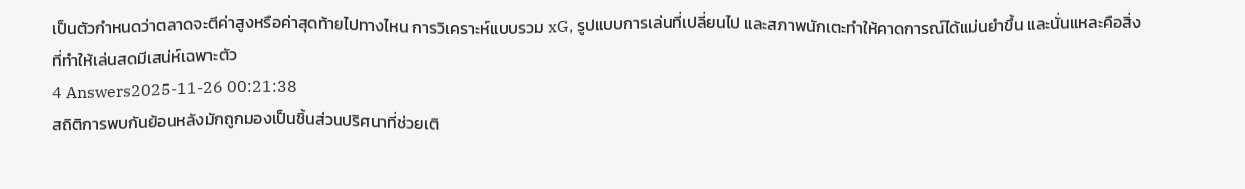เป็นตัวกำหนดว่าตลาดจะตีค่าสูงหรือค่าสุดท้ายไปทางไหน การวิเคราะห์แบบรวม xG, รูปแบบการเล่นที่เปลี่ยนไป และสภาพนักเตะทำให้คาดการณ์ได้แม่นยำขึ้น และนั่นแหละคือสิ่งที่ทำให้เล่นสดมีเสน่ห์เฉพาะตัว
4 Answers2025-11-26 00:21:38
สถิติการพบกันย้อนหลังมักถูกมองเป็นชิ้นส่วนปริศนาที่ช่วยเติ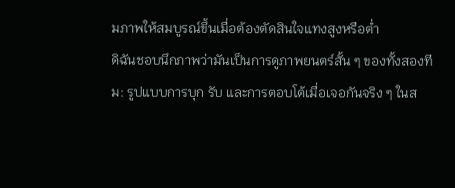มภาพให้สมบูรณ์ขึ้นเมื่อต้องตัดสินใจแทงสูงหรือต่ำ
ดิฉันชอบนึกภาพว่ามันเป็นการดูภาพยนตร์สั้น ๆ ของทั้งสองทีม: รูปแบบการบุก รับ และการตอบโต้เมื่อเจอกันจริง ๆ ในส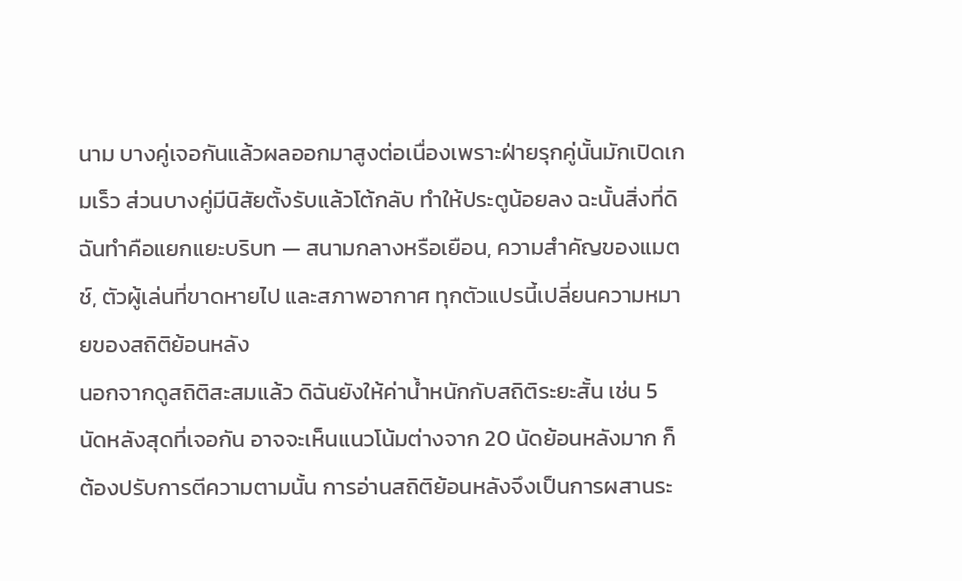นาม บางคู่เจอกันแล้วผลออกมาสูงต่อเนื่องเพราะฝ่ายรุกคู่นั้นมักเปิดเกมเร็ว ส่วนบางคู่มีนิสัยตั้งรับแล้วโต้กลับ ทำให้ประตูน้อยลง ฉะนั้นสิ่งที่ดิฉันทำคือแยกแยะบริบท — สนามกลางหรือเยือน, ความสำคัญของแมตช์, ตัวผู้เล่นที่ขาดหายไป และสภาพอากาศ ทุกตัวแปรนี้เปลี่ยนความหมายของสถิติย้อนหลัง
นอกจากดูสถิติสะสมแล้ว ดิฉันยังให้ค่าน้ำหนักกับสถิติระยะสั้น เช่น 5 นัดหลังสุดที่เจอกัน อาจจะเห็นแนวโน้มต่างจาก 20 นัดย้อนหลังมาก ก็ต้องปรับการตีความตามนั้น การอ่านสถิติย้อนหลังจึงเป็นการผสานระ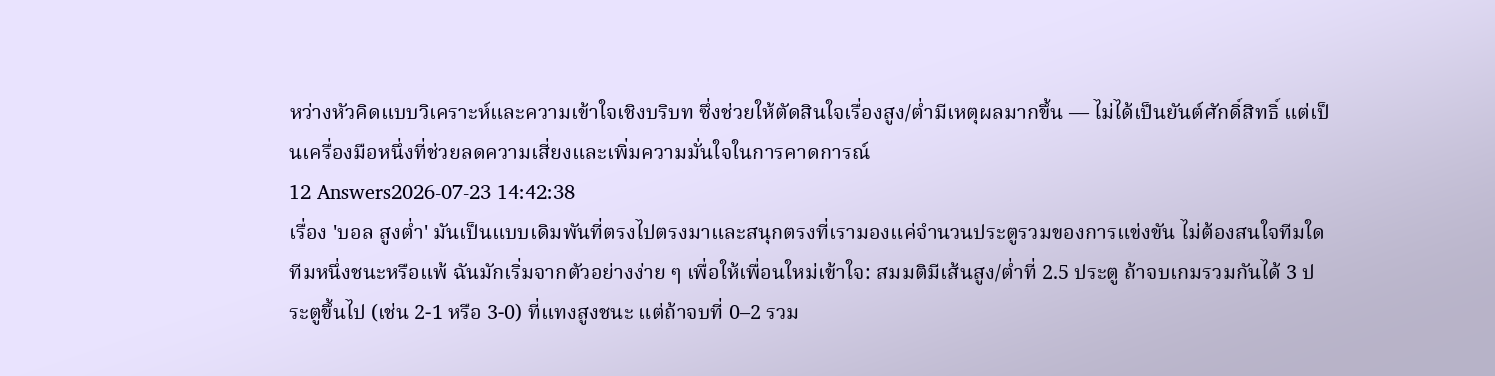หว่างหัวคิดแบบวิเคราะห์และความเข้าใจเชิงบริบท ซึ่งช่วยให้ตัดสินใจเรื่องสูง/ต่ำมีเหตุผลมากขึ้น — ไม่ได้เป็นยันต์ศักดิ์สิทธิ์ แต่เป็นเครื่องมือหนึ่งที่ช่วยลดความเสี่ยงและเพิ่มความมั่นใจในการคาดการณ์
12 Answers2026-07-23 14:42:38
เรื่อง 'บอล สูงต่ำ' มันเป็นแบบเดิมพันที่ตรงไปตรงมาและสนุกตรงที่เรามองแค่จำนวนประตูรวมของการแข่งขัน ไม่ต้องสนใจทีมใดทีมหนึ่งชนะหรือแพ้ ฉันมักเริ่มจากตัวอย่างง่าย ๆ เพื่อให้เพื่อนใหม่เข้าใจ: สมมติมีเส้นสูง/ต่ำที่ 2.5 ประตู ถ้าจบเกมรวมกันได้ 3 ประตูขึ้นไป (เช่น 2-1 หรือ 3-0) ที่แทงสูงชนะ แต่ถ้าจบที่ 0–2 รวม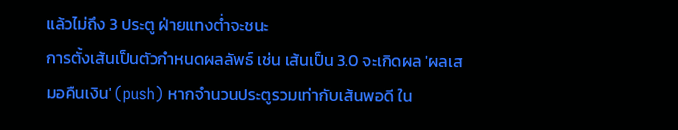แล้วไม่ถึง 3 ประตู ฝ่ายแทงต่ำจะชนะ
การตั้งเส้นเป็นตัวกำหนดผลลัพธ์ เช่น เส้นเป็น 3.0 จะเกิดผล 'ผลเสมอคืนเงิน' (push) หากจำนวนประตูรวมเท่ากับเส้นพอดี ใน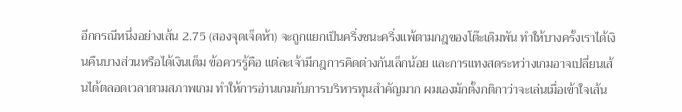อีกกรณีหนึ่งอย่างเส้น 2.75 (สองจุดเจ็ดห้า) จะถูกแยกเป็นครึ่งชนะครึ่งแพ้ตามกฎของโต๊ะเดิมพัน ทำให้บางครั้งเราได้เงินคืนบางส่วนหรือได้เงินเต็ม ข้อควรรู้คือ แต่ละเจ้ามีกฎการคิดต่างกันเล็กน้อย และการแทงสดระหว่างเกมอาจเปลี่ยนเส้นได้ตลอดเวลาตามสภาพเกม ทำให้การอ่านเกมกับการบริหารทุนสำคัญมาก ผมเองมักตั้งกติกาว่าจะเล่นเมื่อเข้าใจเส้น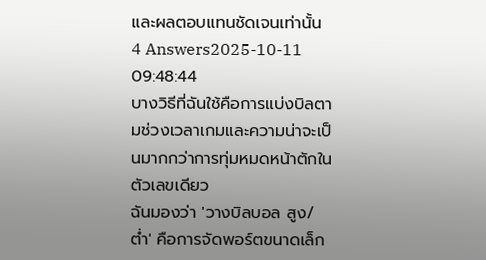และผลตอบแทนชัดเจนเท่านั้น
4 Answers2025-10-11 09:48:44
บางวิธีที่ฉันใช้คือการแบ่งบิลตามช่วงเวลาเกมและความน่าจะเป็นมากกว่าการทุ่มหมดหน้าตักในตัวเลขเดียว
ฉันมองว่า 'วางบิลบอล สูง/ต่ำ' คือการจัดพอร์ตขนาดเล็ก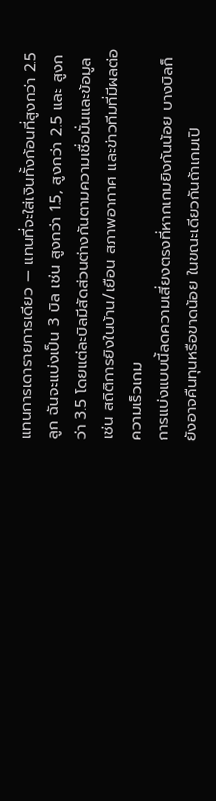แทนการเดารายการเดียว — แทนที่จะใส่เงินทั้งก้อนที่สูงกว่า 2.5 ลูก ฉันจะแบ่งเป็น 3 บิล เช่น สูงกว่า 1.5, สูงกว่า 2.5 และ สูงกว่า 3.5 โดยแต่ละบิลมีสัดส่วนต่างกันตามความเชื่อมั่นและข้อมูล เช่น สถิติการยิงในบ้าน/เยือน สภาพอากาศ และข่าวทีมที่มีผลต่อความเร็วเกม
การแบ่งแบบนี้ลดความเสี่ยงตรงที่หากเกมยิงกันน้อย บางบิลก็ยังอาจคืนทุนหรือขาดน้อย ในขณะเดียวกันถ้าเกมเปิ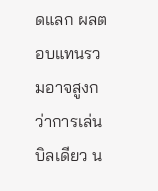ดแลก ผลตอบแทนรวมอาจสูงกว่าการเล่นบิลเดียว น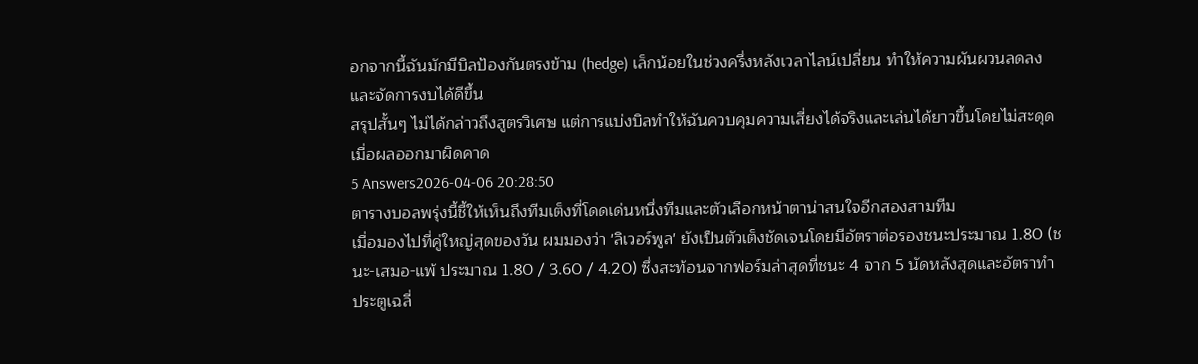อกจากนี้ฉันมักมีบิลป้องกันตรงข้าม (hedge) เล็กน้อยในช่วงครึ่งหลังเวลาไลน์เปลี่ยน ทำให้ความผันผวนลดลงและจัดการงบได้ดีขึ้น
สรุปสั้นๆ ไม่ได้กล่าวถึงสูตรวิเศษ แต่การแบ่งบิลทำให้ฉันควบคุมความเสี่ยงได้จริงและเล่นได้ยาวขึ้นโดยไม่สะดุดเมื่อผลออกมาผิดคาด
5 Answers2026-04-06 20:28:50
ตารางบอลพรุ่งนี้ชี้ให้เห็นถึงทีมเต็งที่โดดเด่นหนึ่งทีมและตัวเลือกหน้าตาน่าสนใจอีกสองสามทีม
เมื่อมองไปที่คู่ใหญ่สุดของวัน ผมมองว่า 'ลิเวอร์พูล' ยังเป็นตัวเต็งชัดเจนโดยมีอัตราต่อรองชนะประมาณ 1.80 (ชนะ-เสมอ-แพ้ ประมาณ 1.80 / 3.60 / 4.20) ซึ่งสะท้อนจากฟอร์มล่าสุดที่ชนะ 4 จาก 5 นัดหลังสุดและอัตราทำประตูเฉลี่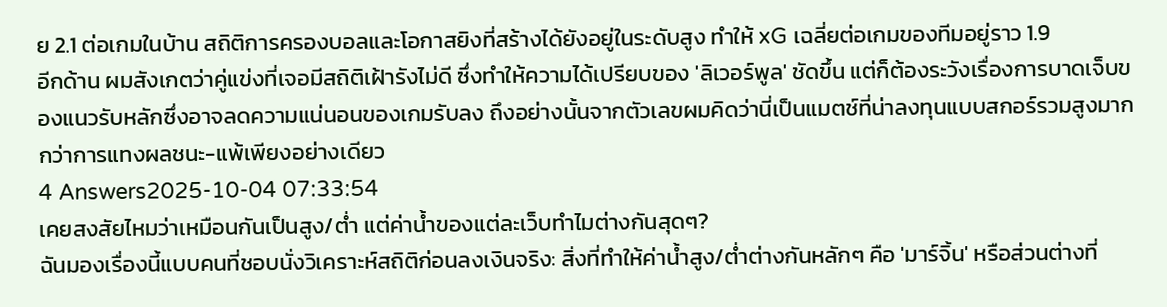ย 2.1 ต่อเกมในบ้าน สถิติการครองบอลและโอกาสยิงที่สร้างได้ยังอยู่ในระดับสูง ทำให้ xG เฉลี่ยต่อเกมของทีมอยู่ราว 1.9
อีกด้าน ผมสังเกตว่าคู่แข่งที่เจอมีสถิติเฝ้ารังไม่ดี ซึ่งทำให้ความได้เปรียบของ 'ลิเวอร์พูล' ชัดขึ้น แต่ก็ต้องระวังเรื่องการบาดเจ็บของแนวรับหลักซึ่งอาจลดความแน่นอนของเกมรับลง ถึงอย่างนั้นจากตัวเลขผมคิดว่านี่เป็นแมตช์ที่น่าลงทุนแบบสกอร์รวมสูงมากกว่าการแทงผลชนะ-แพ้เพียงอย่างเดียว
4 Answers2025-10-04 07:33:54
เคยสงสัยไหมว่าเหมือนกันเป็นสูง/ต่ำ แต่ค่าน้ำของแต่ละเว็บทำไมต่างกันสุดๆ?
ฉันมองเรื่องนี้แบบคนที่ชอบนั่งวิเคราะห์สถิติก่อนลงเงินจริง: สิ่งที่ทำให้ค่าน้ำสูง/ต่ำต่างกันหลักๆ คือ 'มาร์จิ้น' หรือส่วนต่างที่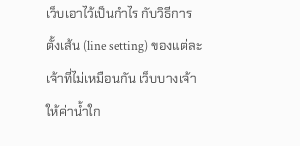เว็บเอาไว้เป็นกำไร กับวิธีการตั้งเส้น (line setting) ของแต่ละเจ้าที่ไม่เหมือนกัน เว็บบางเจ้าให้ค่าน้ำใก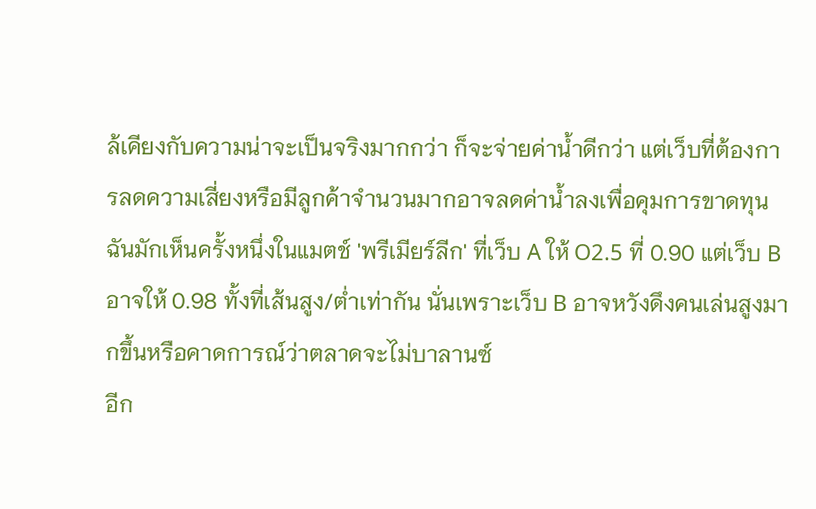ล้เคียงกับความน่าจะเป็นจริงมากกว่า ก็จะจ่ายค่าน้ำดีกว่า แต่เว็บที่ต้องการลดความเสี่ยงหรือมีลูกค้าจำนวนมากอาจลดค่าน้ำลงเพื่อคุมการขาดทุน ฉันมักเห็นครั้งหนึ่งในแมตช์ 'พรีเมียร์ลีก' ที่เว็บ A ให้ O2.5 ที่ 0.90 แต่เว็บ B อาจให้ 0.98 ทั้งที่เส้นสูง/ต่ำเท่ากัน นั่นเพราะเว็บ B อาจหวังดึงคนเล่นสูงมากขึ้นหรือคาดการณ์ว่าตลาดจะไม่บาลานซ์
อีก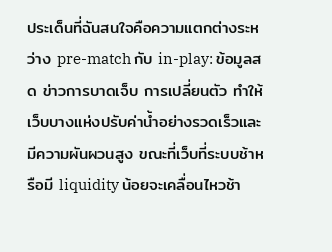ประเด็นที่ฉันสนใจคือความแตกต่างระหว่าง pre-match กับ in-play: ข้อมูลสด ข่าวการบาดเจ็บ การเปลี่ยนตัว ทำให้เว็บบางแห่งปรับค่าน้ำอย่างรวดเร็วและมีความผันผวนสูง ขณะที่เว็บที่ระบบช้าหรือมี liquidity น้อยจะเคลื่อนไหวช้า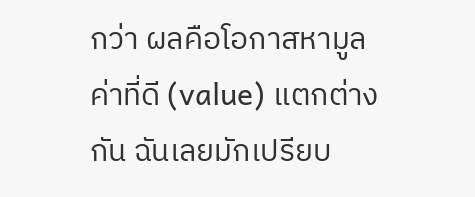กว่า ผลคือโอกาสหามูลค่าที่ดี (value) แตกต่างกัน ฉันเลยมักเปรียบ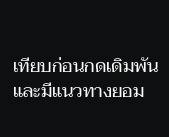เทียบก่อนกดเดิมพัน และมีแนวทางยอม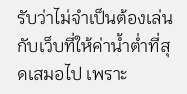รับว่าไม่จำเป็นต้องเล่นกับเว็บที่ให้ค่าน้ำต่ำที่สุดเสมอไป เพราะ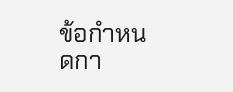ข้อกำหนดกา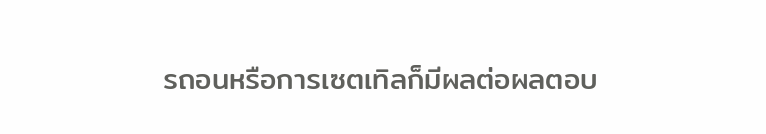รถอนหรือการเซตเทิลก็มีผลต่อผลตอบ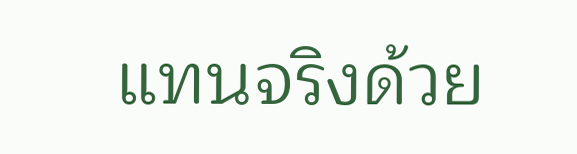แทนจริงด้วย